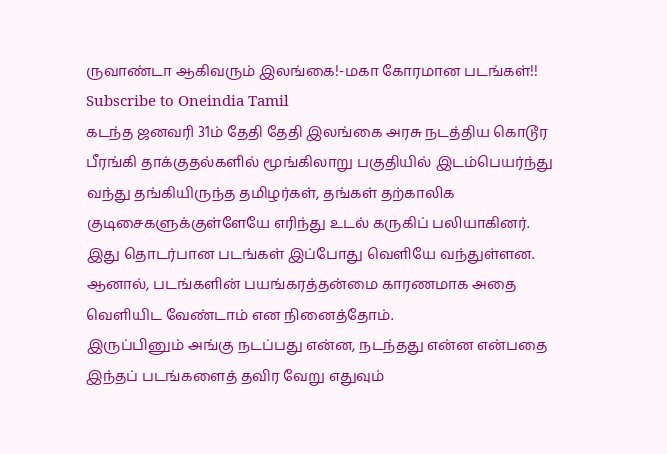ருவாண்டா ஆகிவரும் இலங்கை!-மகா கோரமான படங்கள்!!
Subscribe to Oneindia Tamil
கடந்த ஜனவரி 31ம் தேதி தேதி இலங்கை அரசு நடத்திய கொடூர பீரங்கி தாக்குதல்களில் மூங்கிலாறு பகுதியில் இடம்பெயர்ந்து வந்து தங்கியிருந்த தமிழர்கள், தங்கள் தற்காலிக குடிசைகளுக்குள்ளேயே எரிந்து உடல் கருகிப் பலியாகினர்.
இது தொடர்பான படங்கள் இப்போது வெளியே வந்துள்ளன. ஆனால், படங்களின் பயங்கரத்தன்மை காரணமாக அதை வெளியிட வேண்டாம் என நினைத்தோம்.
இருப்பினும் அங்கு நடப்பது என்ன, நடந்தது என்ன என்பதை இந்தப் படங்களைத் தவிர வேறு எதுவும்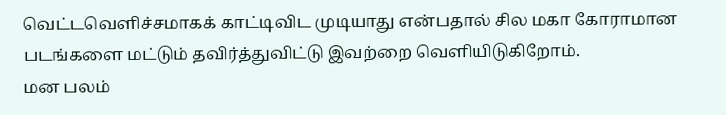வெட்டவெளிச்சமாகக் காட்டிவிட முடியாது என்பதால் சில மகா கோராமான படங்களை மட்டும் தவிர்த்துவிட்டு இவற்றை வெளியிடுகிறோம்.
மன பலம்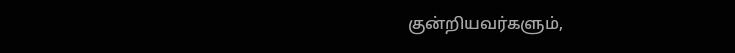குன்றியவர்களும்,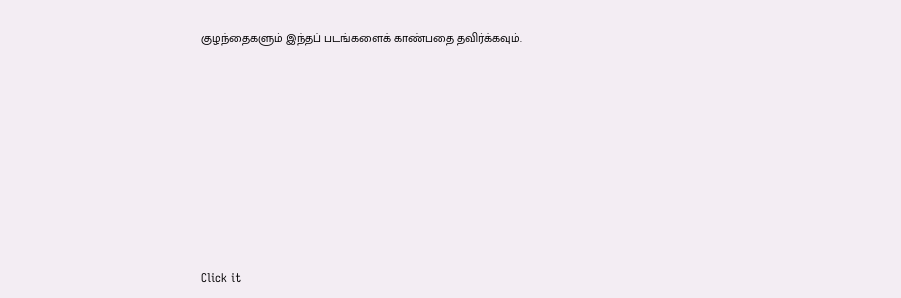குழந்தைகளும் இந்தப் படங்களைக் காண்பதை தவிர்க்கவும்.













Click it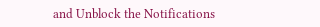and Unblock the Notifications